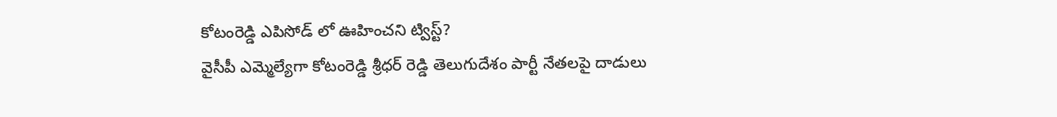కోటంరెడ్డి ఎపిసోడ్ లో ఊహించని ట్విస్ట్?
వైసీపీ ఎమ్మెల్యేగా కోటంరెడ్డి శ్రీధర్ రెడ్డి తెలుగుదేశం పార్టీ నేతలపై దాడులు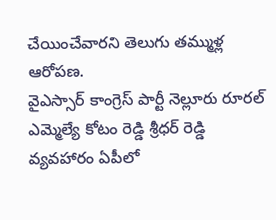చేయించేవారని తెలుగు తమ్ముళ్ల ఆరోపణ.
వైఎస్సార్ కాంగ్రెస్ పార్టీ నెల్లూరు రూరల్ ఎమ్మెల్యే కోటం రెడ్డి శ్రీధర్ రెడ్డి వ్యవహారం ఏపీలో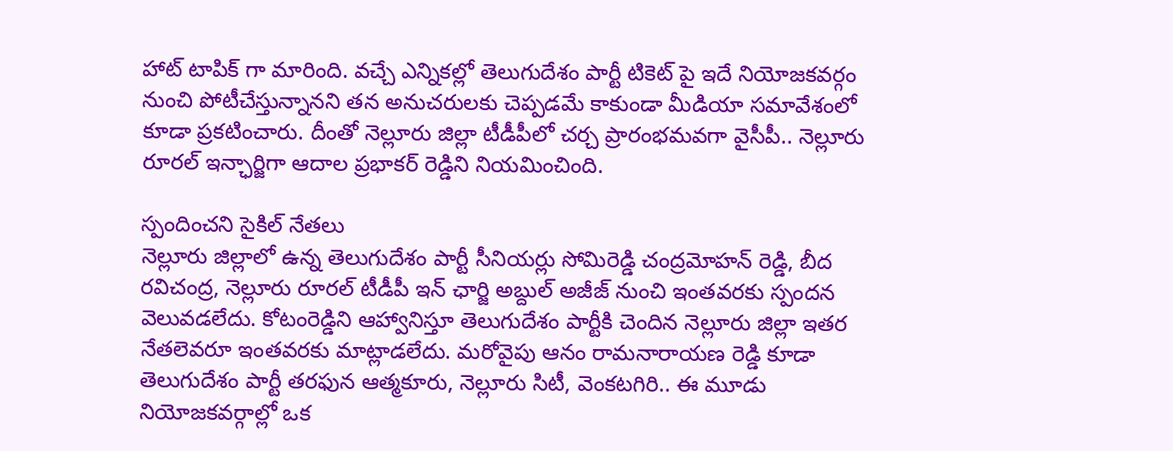హాట్ టాపిక్ గా మారింది. వచ్చే ఎన్నికల్లో తెలుగుదేశం పార్టీ టికెట్ పై ఇదే నియోజకవర్గం నుంచి పోటీచేస్తున్నానని తన అనుచరులకు చెప్పడమే కాకుండా మీడియా సమావేశంలో కూడా ప్రకటించారు. దీంతో నెల్లూరు జిల్లా టీడీపీలో చర్చ ప్రారంభమవగా వైసీపీ.. నెల్లూరు రూరల్ ఇన్ఛార్జిగా ఆదాల ప్రభాకర్ రెడ్డిని నియమించింది.

స్పందించని సైకిల్ నేతలు
నెల్లూరు జిల్లాలో ఉన్న తెలుగుదేశం పార్టీ సీనియర్లు సోమిరెడ్డి చంద్రమోహన్ రెడ్డి, బీద రవిచంద్ర, నెల్లూరు రూరల్ టీడీపీ ఇన్ ఛార్జి అబ్దుల్ అజీజ్ నుంచి ఇంతవరకు స్పందన వెలువడలేదు. కోటంరెడ్డిని ఆహ్వానిస్తూ తెలుగుదేశం పార్టీకి చెందిన నెల్లూరు జిల్లా ఇతర నేతలెవరూ ఇంతవరకు మాట్లాడలేదు. మరోవైపు ఆనం రామనారాయణ రెడ్డి కూడా తెలుగుదేశం పార్టీ తరఫున ఆత్మకూరు, నెల్లూరు సిటీ, వెంకటగిరి.. ఈ మూడు నియోజకవర్గాల్లో ఒక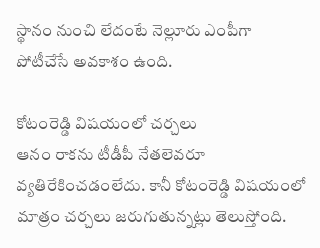స్థానం నుంచి లేదంటే నెల్లూరు ఎంపీగా పోటీచేసే అవకాశం ఉంది.

కోటంరెడ్డి విషయంలో చర్చలు
ఆనం రాకను టీడీపీ నేతలెవరూ వ్యతిరేకించడంలేదు. కానీ కోటంరెడ్డి విషయంలో మాత్రం చర్చలు జరుగుతున్నట్లు తెలుస్తోంది.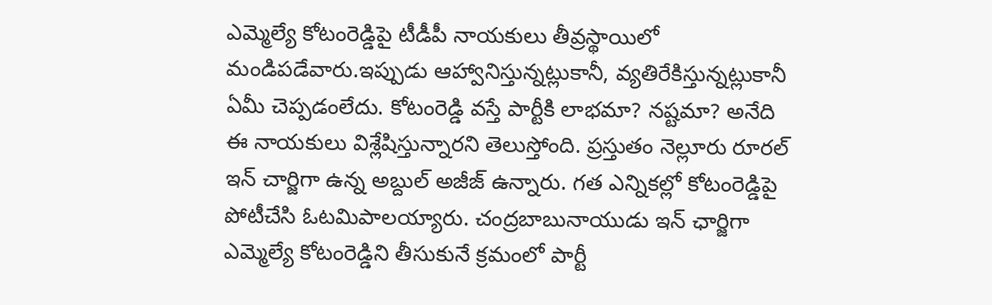ఎమ్మెల్యే కోటంరెడ్డిపై టీడీపీ నాయకులు తీవ్రస్థాయిలో మండిపడేవారు.ఇప్పుడు ఆహ్వానిస్తున్నట్లుకానీ, వ్యతిరేకిస్తున్నట్లుకానీ ఏమీ చెప్పడంలేదు. కోటంరెడ్డి వస్తే పార్టీకి లాభమా? నష్టమా? అనేది ఈ నాయకులు విశ్లేషిస్తున్నారని తెలుస్తోంది. ప్రస్తుతం నెల్లూరు రూరల్ ఇన్ చార్జిగా ఉన్న అబ్దుల్ అజీజ్ ఉన్నారు. గత ఎన్నికల్లో కోటంరెడ్డిపై పోటీచేసి ఓటమిపాలయ్యారు. చంద్రబాబునాయుడు ఇన్ ఛార్జిగా ఎమ్మెల్యే కోటంరెడ్డిని తీసుకునే క్రమంలో పార్టీ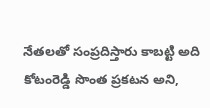నేతలతో సంప్రదిస్తారు కాబట్టి అది కోటంరెడ్డి సొంత ప్రకటన అని,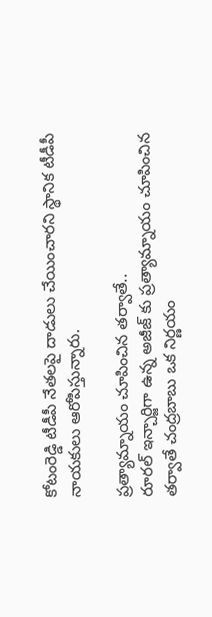కోటంరెడ్డి టీడీపీ నేతలపై దాడులు చేయించారని స్థానిక టీడీపీ నాయకులు ఆరోపిస్తున్నారు.

ప్రత్యామ్నాయం చూపించిన తర్వాతే..
రూరల్ ఇన్చార్జిగా ఉన్న అజీజ్ కు ప్రత్యామ్నాయం చూపించిన తర్వాతే చంద్రబాబు ఒక నిర్ణయం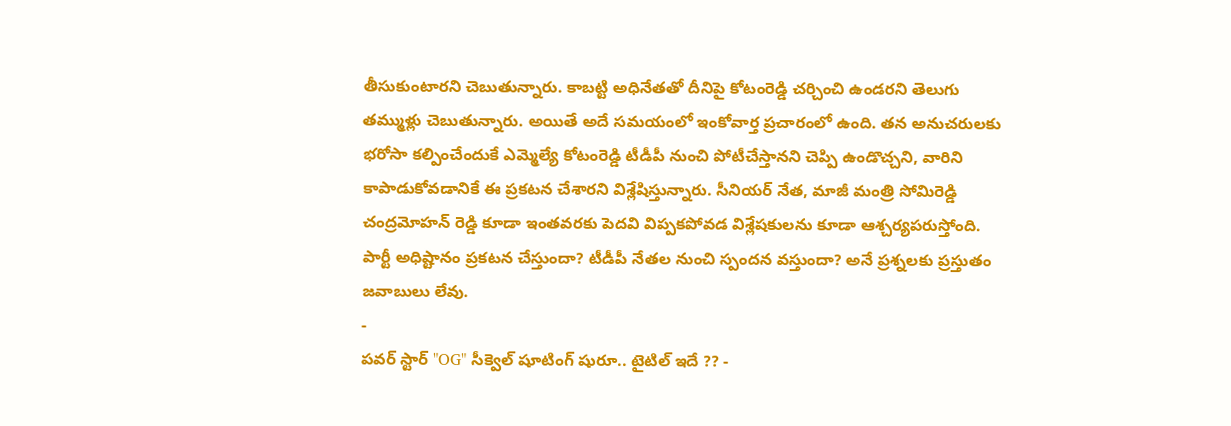తీసుకుంటారని చెబుతున్నారు. కాబట్టి అధినేతతో దీనిపై కోటంరెడ్డి చర్చించి ఉండరని తెలుగు తమ్ముళ్లు చెబుతున్నారు. అయితే అదే సమయంలో ఇంకోవార్త ప్రచారంలో ఉంది. తన అనుచరులకు భరోసా కల్పించేందుకే ఎమ్మెల్యే కోటంరెడ్డి టీడీపీ నుంచి పోటీచేస్తానని చెప్పి ఉండొచ్చని, వారిని కాపాడుకోవడానికే ఈ ప్రకటన చేశారని విశ్లేషిస్తున్నారు. సీనియర్ నేత, మాజీ మంత్రి సోమిరెడ్డి చంద్రమోహన్ రెడ్డి కూడా ఇంతవరకు పెదవి విప్పకపోవడ విశ్లేషకులను కూడా ఆశ్చర్యపరుస్తోంది. పార్టీ అధిష్టానం ప్రకటన చేస్తుందా? టీడీపీ నేతల నుంచి స్పందన వస్తుందా? అనే ప్రశ్నలకు ప్రస్తుతం జవాబులు లేవు.
-
పవర్ స్టార్ "OG" సీక్వెల్ షూటింగ్ షురూ.. టైటిల్ ఇదే ?? -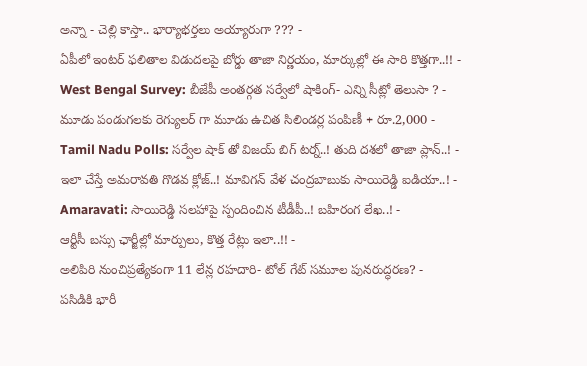అన్నా - చెల్లి కాస్తా.. భార్యాభర్తలు అయ్యారుగా ??? -
ఏపీలో ఇంటర్ ఫలితాల విడుదలపై బోర్డు తాజా నిర్ణయం, మార్కుల్లో ఈ సారి కొత్తగా..!! -
West Bengal Survey: బీజేపీ అంతర్గత సర్వేలో షాకింగ్- ఎన్ని సీట్లో తెలుసా ? -
మూడు పండుగలకు రెగ్యులర్ గా మూడు ఉచిత సిలిండర్ల పంపిణీ + రూ.2,000 -
Tamil Nadu Polls: సర్వేల షాక్ తో విజయ్ బిగ్ టర్న్..! తుది దశలో తాజా ప్లాన్..! -
ఇలా చేస్తే అమరావతి గొడవ క్లోజ్..! మావిగన్ వేళ చంద్రబాబుకు సాయిరెడ్డి ఐడియా..! -
Amaravati: సాయిరెడ్డి సలహాపై స్పందించిన టీడీపీ..! బహిరంగ లేఖ..! -
ఆర్టీసీ బస్సు ఛార్జీల్లో మార్పులు, కొత్త రేట్లు ఇలా..!! -
అలిపిరి నుంచిప్రత్యేకంగా 11 లేన్ల రహదారి- టోల్ గేట్ సమూల పునరుద్ధరణ? -
పసిడికి భారీ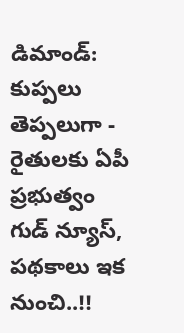డిమాండ్: కుప్పలు తెప్పలుగా -
రైతులకు ఏపీ ప్రభుత్వం గుడ్ న్యూస్, పథకాలు ఇక నుంచి..!!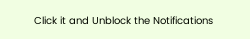Click it and Unblock the Notifications